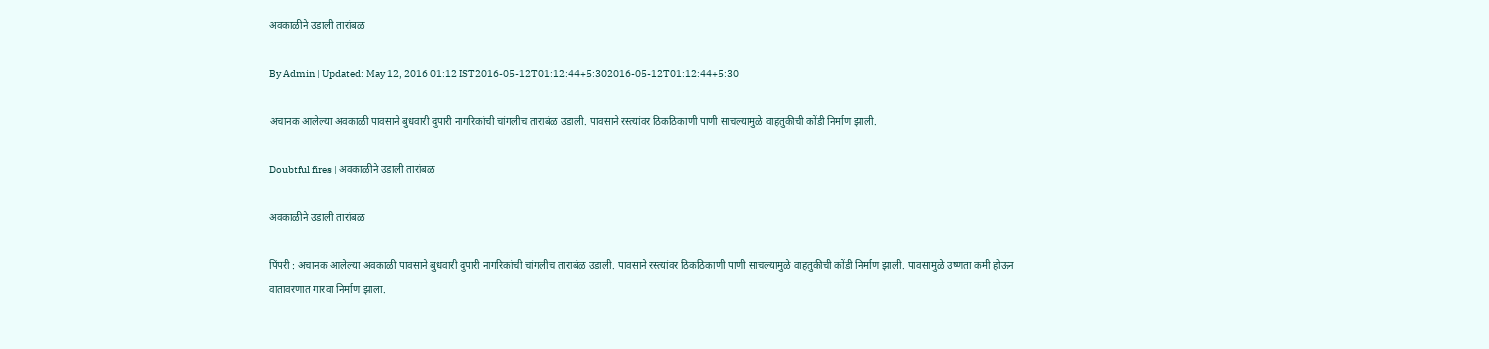अवकाळीने उडाली तारांबळ

By Admin | Updated: May 12, 2016 01:12 IST2016-05-12T01:12:44+5:302016-05-12T01:12:44+5:30

अचानक आलेल्या अवकाळी पावसाने बुधवारी दुपारी नागरिकांची चांगलीच ताराबंळ उडाली. पावसाने रस्त्यांवर ठिकठिकाणी पाणी साचल्यामुळे वाहतुकीची कोंडी निर्माण झाली.

Doubtful fires | अवकाळीने उडाली तारांबळ

अवकाळीने उडाली तारांबळ

पिंपरी : अचानक आलेल्या अवकाळी पावसाने बुधवारी दुपारी नागरिकांची चांगलीच ताराबंळ उडाली. पावसाने रस्त्यांवर ठिकठिकाणी पाणी साचल्यामुळे वाहतुकीची कोंडी निर्माण झाली. पावसामुळे उष्णता कमी होऊन वातावरणात गारवा निर्माण झाला.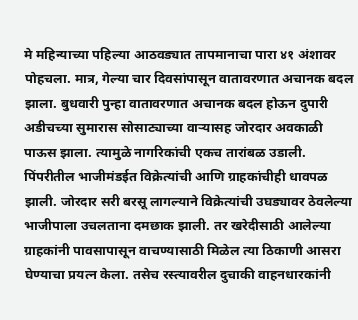मे महिन्याच्या पहिल्या आठवड्यात तापमानाचा पारा ४१ अंशावर पोहचला. मात्र, गेल्या चार दिवसांपासून वातावरणात अचानक बदल झाला. बुधवारी पुन्हा वातावरणात अचानक बदल होऊन दुपारी अडीचच्या सुमारास सोसाट्याच्या वाऱ्यासह जोरदार अवकाळी पाऊस झाला. त्यामुळे नागरिकांची एकच तारांबळ उडाली.
पिंपरीतील भाजीमंडईत विक्रेत्यांची आणि ग्राहकांचीही धावपळ झाली. जोरदार सरी बरसू लागल्याने विक्रेत्यांची उघड्यावर ठेवलेल्या भाजीपाला उचलताना दमछाक झाली. तर खरेदीसाठी आलेल्या ग्राहकांनी पावसापासून वाचण्यासाठी मिळेल त्या ठिकाणी आसरा घेण्याचा प्रयत्न केला. तसेच रस्त्यावरील दुचाकी वाहनधारकांनी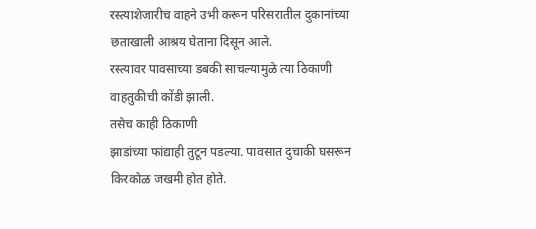रस्त्याशेजारीच वाहने उभी करून परिसरातील दुकानांच्या छताखाली आश्रय घेताना दिसून आले.
रस्त्यावर पावसाच्या डबकी साचल्यामुळे त्या ठिकाणी वाहतुकीची कोंडी झाली.
तसेच काही ठिकाणी
झाडांच्या फांद्याही तुटून पडल्या. पावसात दुचाकी घसरून किरकोळ जखमी होत होते.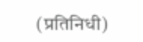(प्रतिनिधी)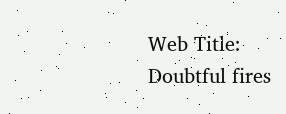Web Title: Doubtful fires